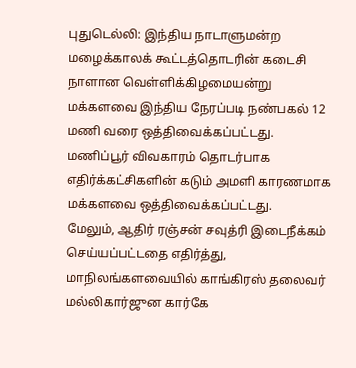புதுடெல்லி: இந்திய நாடாளுமன்ற மழைக்காலக் கூட்டத்தொடரின் கடைசி நாளான வெள்ளிக்கிழமையன்று மக்களவை இந்திய நேரப்படி நண்பகல் 12 மணி வரை ஒத்திவைக்கப்பட்டது.
மணிப்பூர் விவகாரம் தொடர்பாக எதிர்க்கட்சிகளின் கடும் அமளி காரணமாக மக்களவை ஒத்திவைக்கப்பட்டது.
மேலும், ஆதிர் ரஞ்சன் சவுத்ரி இடைநீக்கம் செய்யப்பட்டதை எதிர்த்து, மாநிலங்களவையில் காங்கிரஸ் தலைவர் மல்லிகார்ஜுன கார்கே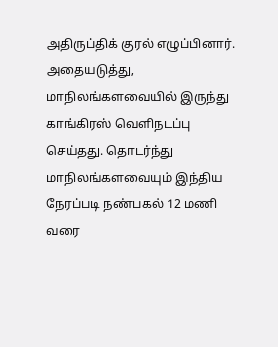அதிருப்திக் குரல் எழுப்பினார். அதையடுத்து, மாநிலங்களவையில் இருந்து காங்கிரஸ் வெளிநடப்பு செய்தது. தொடர்ந்து மாநிலங்களவையும் இந்திய நேரப்படி நண்பகல் 12 மணி வரை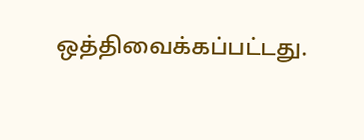ஒத்திவைக்கப்பட்டது.